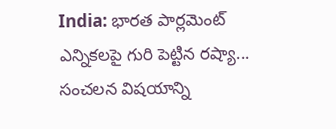India: భారత పార్లమెంట్ ఎన్నికలపై గురి పెట్టిన రష్యా... సంచలన విషయాన్ని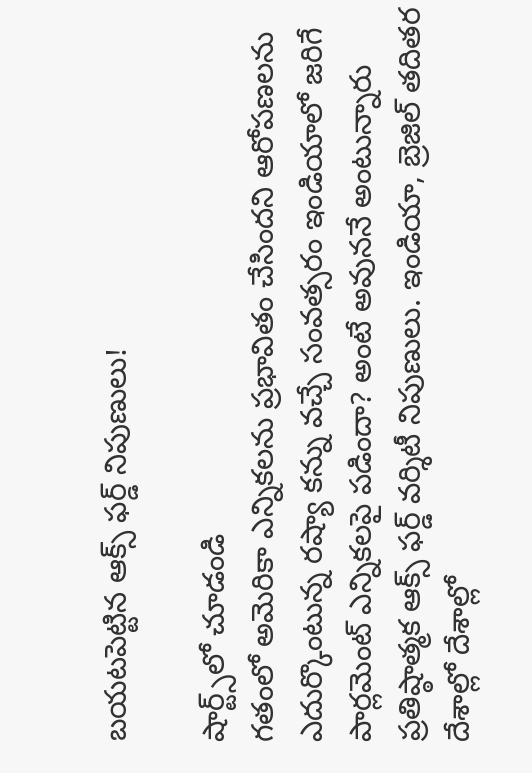బయటపెట్టిన ఆక్స్ ఫర్డ్ నిపుణులు!

షార్ట్స్‌లో చూడండి
గతంలో అమెరికా ఎన్నికలను ప్రభావితం చేసిందని ఆరోపణలను ఎదుర్కొంటున్న రష్యా కన్ను వచ్చే సంవత్సరం ఇండియాలో జరిగే పార్లమెంట్ ఎన్నికలపై పడిందా? అంటే అవుననే అంటున్నారు ప్రతిష్ఠాత్మక ఆక్స్ ఫర్డ్ వర్శిటీ నిపుణులు. ఇండియా, బ్రెజిల్ తదితర దేశాల్లో దేశాల్లో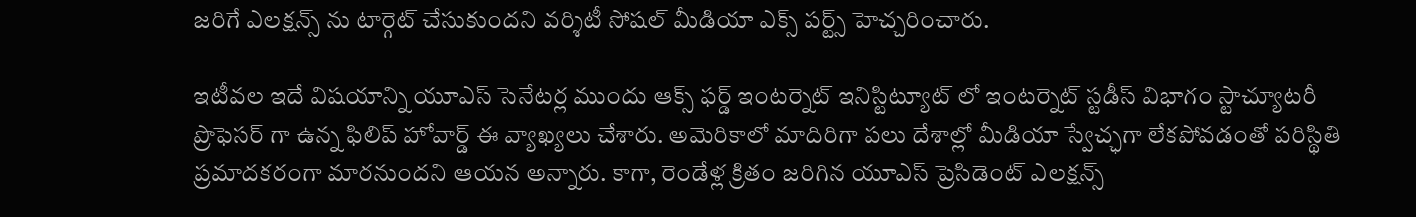జరిగే ఎలక్షన్స్ ను టార్గెట్ చేసుకుందని వర్శిటీ సోషల్ మీడియా ఎక్స్ పర్ట్స్ హెచ్చరించారు.

ఇటీవల ఇదే విషయాన్ని యూఎస్ సెనేటర్ల ముందు ఆక్స్ ఫర్డ్ ఇంటర్నెట్ ఇనిస్టిట్యూట్ లో ఇంటర్నెట్ స్టడీస్ విభాగం స్టాచ్యూటరీ ప్రొఫెసర్ గా ఉన్న ఫిలిప్ హోవార్డ్ ఈ వ్యాఖ్యలు చేశారు. అమెరికాలో మాదిరిగా పలు దేశాల్లో మీడియా స్వేచ్ఛగా లేకపోవడంతో పరిస్థితి ప్రమాదకరంగా మారనుందని ఆయన అన్నారు. కాగా, రెండేళ్ల క్రితం జరిగిన యూఎస్ ప్రెసిడెంట్ ఎలక్షన్స్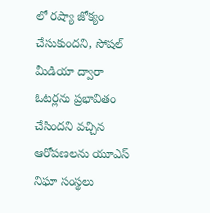లో రష్యా జోక్యం చేసుకుందని, సోషల్ మీడియా ద్వారా ఓటర్లను ప్రభావితం చేసిందని వచ్చిన ఆరోపణలను యూఎస్ నిఘా సంస్థలు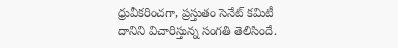ధ్రువీకరించగా, ప్రస్తుతం సెనేట్ కమిటీ దానిని విచారిస్తున్న సంగతి తెలిసిందే.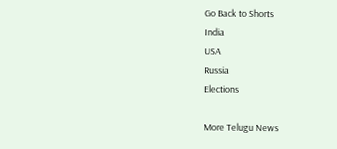Go Back to Shorts
India
USA
Russia
Elections

More Telugu News